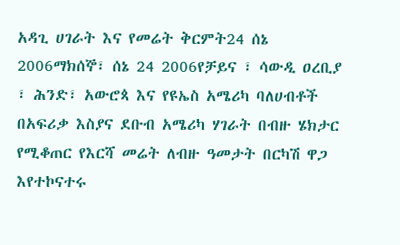አዳጊ ሀገራት እና የመሬት ቅርምት24 ሰኔ 2006ማክሰኞ፣ ሰኔ 24 2006የቻይና ፣ ሳውዲ ዐረቢያ ፣ ሕንድ፣ አውሮጳ እና የዩኤስ አሜሪካ ባለሀብቶች በአፍሪቃ እስያና ደቡብ አሜሪካ ሃገራት በብዙ ሄክታር የሚቆጠር የእርሻ መሬት ለብዙ ዓመታት በርካሽ ዋጋ እየተኮናተሩ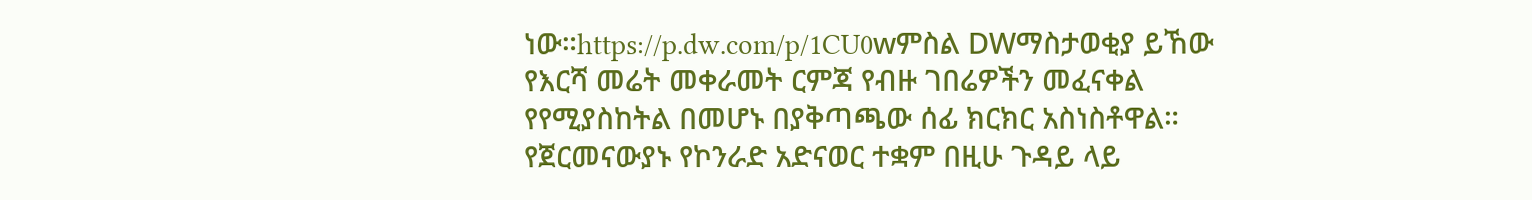ነው።https://p.dw.com/p/1CU0wምስል DWማስታወቂያ ይኸው የእርሻ መሬት መቀራመት ርምጃ የብዙ ገበሬዎችን መፈናቀል የየሚያስከትል በመሆኑ በያቅጣጫው ሰፊ ክርክር አስነስቶዋል። የጀርመናውያኑ የኮንራድ አድናወር ተቋም በዚሁ ጉዳይ ላይ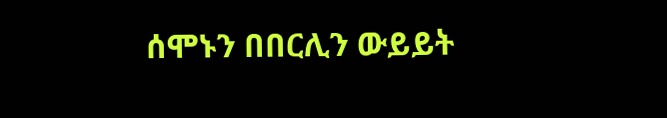ሰሞኑን በበርሊን ውይይት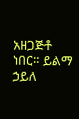አዘጋጅቶ ነበር። ይልማ ኃይለ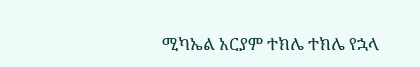ሚካኤል አርያም ተክሌ ተክሌ የኋላ